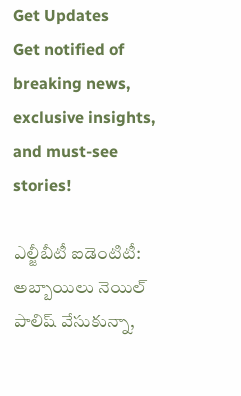Get Updates
Get notified of breaking news, exclusive insights, and must-see stories!

ఎల్జీబీటీ ఐడెంటిటీ: అబ్బాయిలు నెయిల్ పాలిష్ వేసుకున్నా,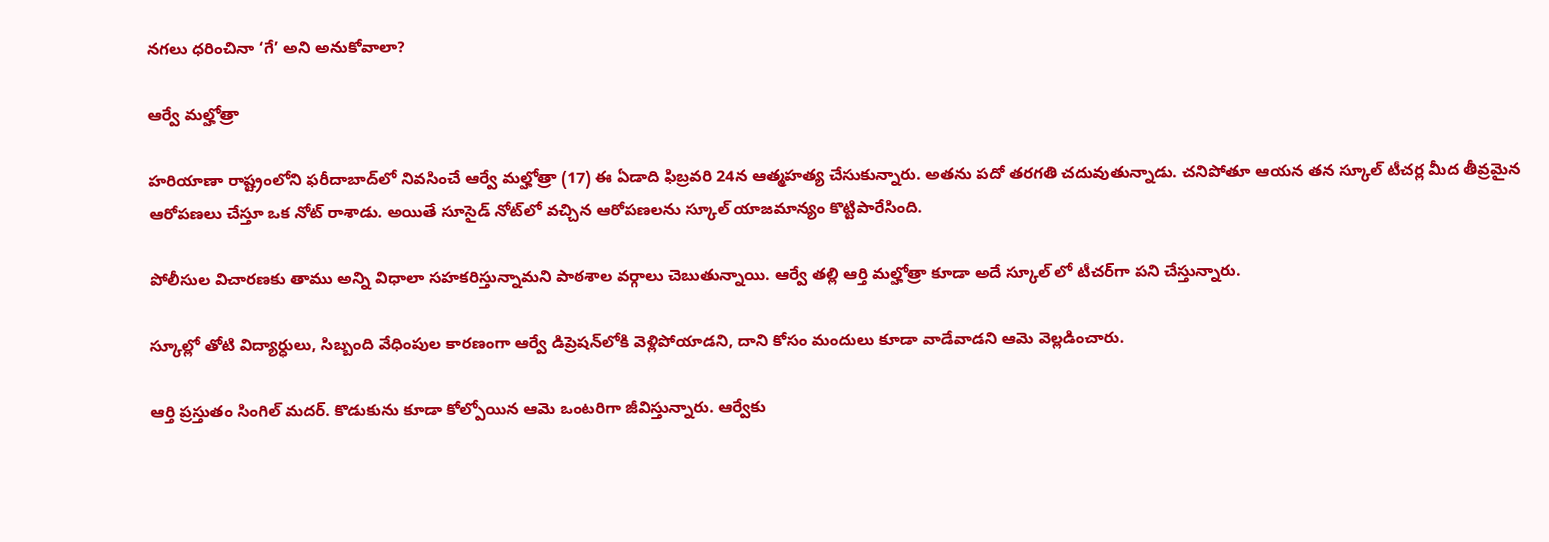నగలు ధరించినా ‘గే’ అని అనుకోవాలా?

ఆర్వే మల్హోత్రా

హరియాణా రాష్ట్రంలోని ఫరీదాబాద్‌లో నివసించే ఆర్వే మల్హోత్రా (17) ఈ ఏడాది ఫిబ్రవరి 24న ఆత్మహత్య చేసుకున్నారు. అతను పదో తరగతి చదువుతున్నాడు. చనిపోతూ ఆయన తన స్కూల్ టీచర్ల మీద తీవ్రమైన ఆరోపణలు చేస్తూ ఒక నోట్ రాశాడు. అయితే సూసైడ్ నోట్‌లో వచ్చిన ఆరోపణలను స్కూల్ యాజమాన్యం కొట్టిపారేసింది.

పోలీసుల విచారణకు తాము అన్ని విధాలా సహకరిస్తున్నామని పాఠశాల వర్గాలు చెబుతున్నాయి. ఆర్వే తల్లి ఆర్తి మల్హోత్రా కూడా అదే స్కూల్ లో టీచర్‌గా పని చేస్తున్నారు.

స్కూల్లో తోటి విద్యార్ధులు, సిబ్బంది వేధింపుల కారణంగా ఆర్వే డిప్రెషన్‌లోకి వెళ్లిపోయాడని, దాని కోసం మందులు కూడా వాడేవాడని ఆమె వెల్లడించారు.

ఆర్తి ప్రస్తుతం సింగిల్ మదర్. కొడుకును కూడా కోల్పోయిన ఆమె ఒంటరిగా జీవిస్తున్నారు. ఆర్వేకు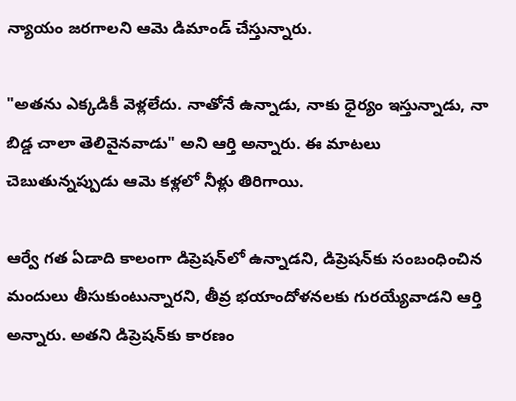న్యాయం జరగాలని ఆమె డిమాండ్ చేస్తున్నారు.

"అతను ఎక్కడికీ వెళ్లలేదు. నాతోనే ఉన్నాడు, నాకు ధైర్యం ఇస్తున్నాడు, నా బిడ్డ చాలా తెలివైనవాడు" అని ఆర్తి అన్నారు. ఈ మాటలు చెబుతున్నప్పుడు ఆమె కళ్లలో నీళ్లు తిరిగాయి.

ఆర్వే గత ఏడాది కాలంగా డిప్రెషన్‌లో ఉన్నాడని, డిప్రెషన్‌కు సంబంధించిన మందులు తీసుకుంటున్నారని, తీవ్ర భయాందోళనలకు గురయ్యేవాడని ఆర్తి అన్నారు. అతని డిప్రెషన్‌కు కారణం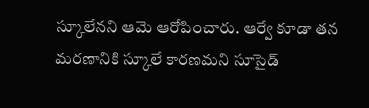స్కూలేనని ఆమె ఆరోపించారు. ఆర్వే కూడా తన మరణానికి స్కూలే కారణమని సూసైడ్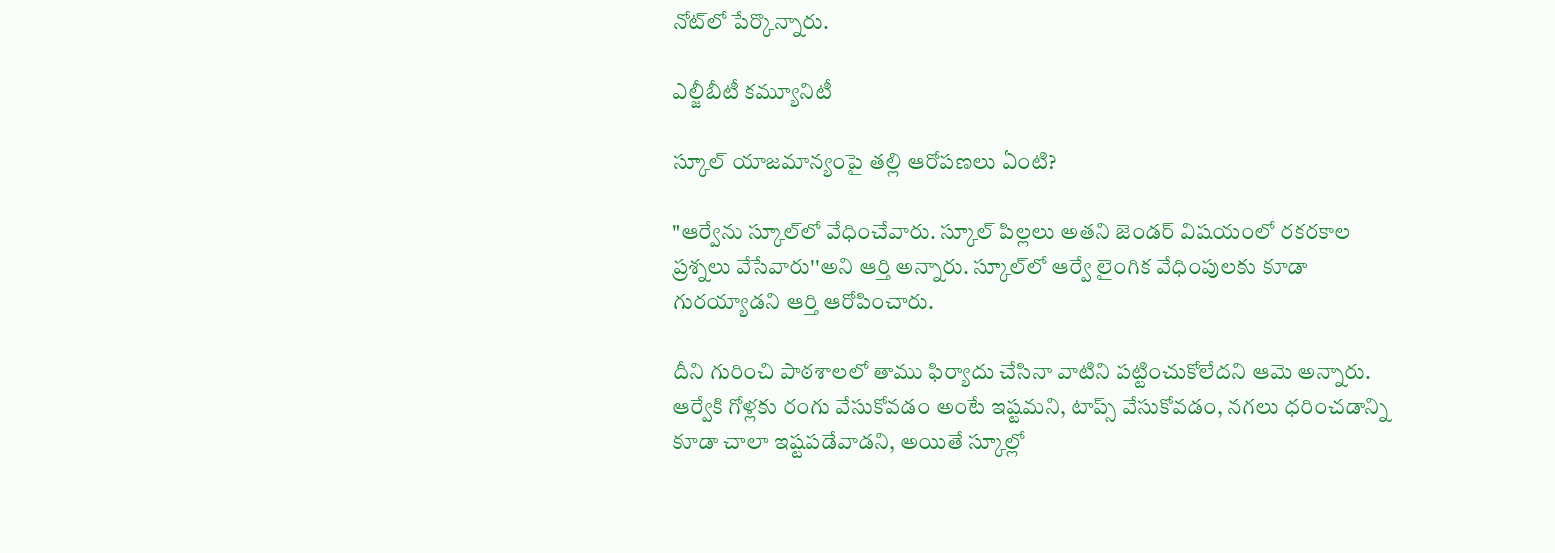నోట్‌లో పేర్కొన్నారు.

ఎల్జీబీటీ కమ్యూనిటీ

స్కూల్ యాజమాన్యంపై తల్లి ఆరోపణలు ఏంటి?

"ఆర్వే‌ను స్కూల్‌లో వేధించేవారు. స్కూల్‌ పిల్లలు అతని జెండర్ విషయంలో రకరకాల ప్రశ్నలు వేసేవారు''అని ఆర్తి అన్నారు. స్కూల్‌లో ఆర్వే లైంగిక వేధింపులకు కూడా గురయ్యాడని ఆర్తి ఆరోపించారు.

దీని గురించి పాఠశాలలో తాము ఫిర్యాదు చేసినా వాటిని పట్టించుకోలేదని ఆమె అన్నారు. ఆర్వేకి గోళ్లకు రంగు వేసుకోవడం అంటే ఇష్టమని, టాప్స్ వేసుకోవడం, నగలు ధరించడాన్ని కూడా చాలా ఇష్టపడేవాడని, అయితే స్కూల్లో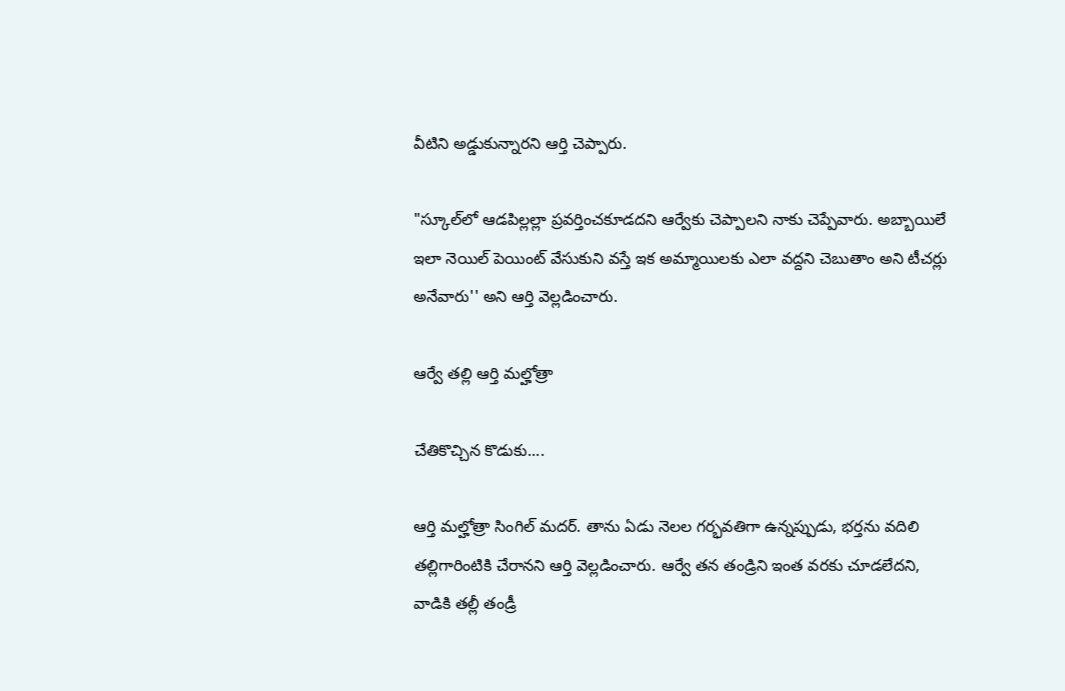వీటిని అడ్డుకున్నారని ఆర్తి చెప్పారు.

"స్కూల్‌లో ఆడపిల్లల్లా ప్రవర్తించకూడదని ఆర్వేకు చెప్పాలని నాకు చెప్పేవారు. అబ్బాయిలే ఇలా నెయిల్‌ పెయింట్ వేసుకుని వస్తే ఇక అమ్మాయిలకు ఎలా వద్దని చెబుతాం అని టీచర్లు అనేవారు'' అని ఆర్తి వెల్లడించారు.

ఆర్వే తల్లి ఆర్తి మల్హోత్రా

చేతికొచ్చిన కొడుకు....

ఆర్తి మల్హోత్రా సింగిల్ మదర్. తాను ఏడు నెలల గర్భవతిగా ఉన్నప్పుడు, భర్తను వదిలి తల్లిగారింటికి చేరానని ఆర్తి వెల్లడించారు. ఆర్వే తన తండ్రిని ఇంత వరకు చూడలేదని, వాడికి తల్లీ తండ్రీ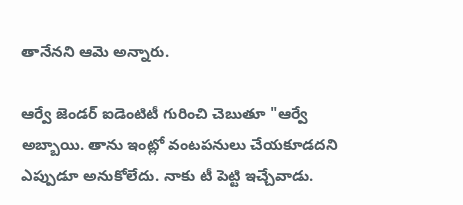తానేనని ఆమె అన్నారు.

ఆర్వే జెండర్ ఐడెంటిటీ గురించి చెబుతూ "ఆర్వే అబ్బాయి. తాను ఇంట్లో వంటపనులు చేయకూడదని ఎప్పుడూ అనుకోలేదు. నాకు టీ పెట్టి ఇచ్చేవాడు.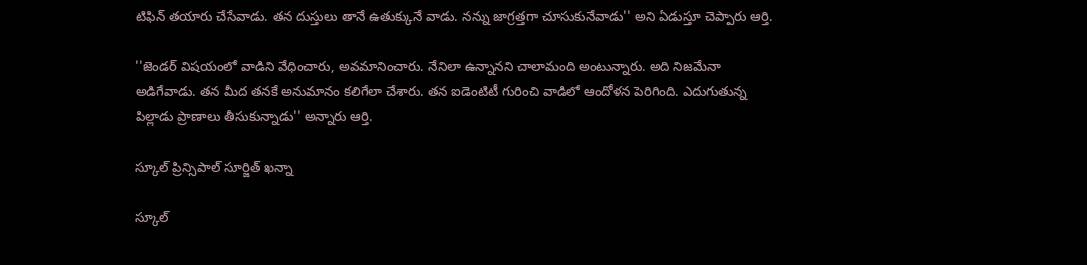టిఫిన్ తయారు చేసేవాడు. తన దుస్తులు తానే ఉతుక్కునే వాడు. నన్ను జాగ్రత్తగా చూసుకునేవాడు'' అని ఏడుస్తూ చెప్పారు ఆర్తి.

''జెండర్ విషయంలో వాడిని వేధించారు, అవమానించారు. నేనిలా ఉన్నానని చాలామంది అంటున్నారు. అది నిజమేనా అడిగేవాడు. తన మీద తనకే అనుమానం కలిగేలా చేశారు. తన ఐడెంటిటీ గురించి వాడిలో ఆందోళన పెరిగింది. ఎదుగుతున్న పిల్లాడు ప్రాణాలు తీసుకున్నాడు'' అన్నారు ఆర్తి.

స్కూల్ ప్రిన్సిపాల్ సూర్జిత్ ఖన్నా

స్కూల్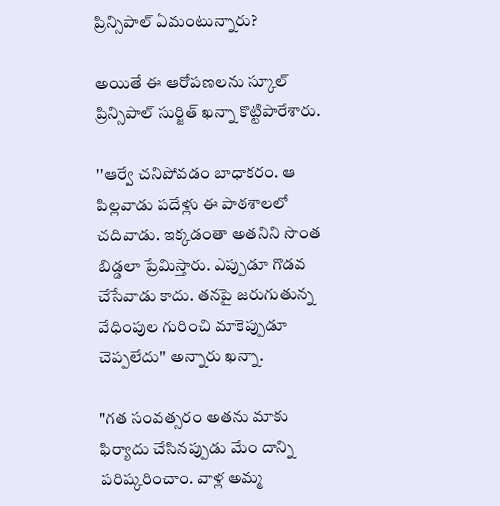ప్రిన్సిపాల్ ఏమంటున్నారు?

అయితే ఈ ఆరోపణలను స్కూల్ ప్రిన్సిపాల్ సుర్జిత్ ఖన్నా కొట్టిపారేశారు.

''ఆర్వే చనిపోవడం బాధాకరం. ఆ పిల్లవాడు పదేళ్లు ఈ పాఠశాలలో చదివాడు. ఇక్కడంతా అతనిని సొంత బిడ్డలా ప్రేమిస్తారు. ఎప్పుడూ గొడవ చేసేవాడు కాదు. తనపై జరుగుతున్న వేధింపుల గురించి మాకెప్పుడూ చెప్పలేదు'' అన్నారు ఖన్నా.

"గత సంవత్సరం అతను మాకు ఫిర్యాదు చేసినప్పుడు మేం దాన్ని పరిష్కరించాం. వాళ్ల అమ్మ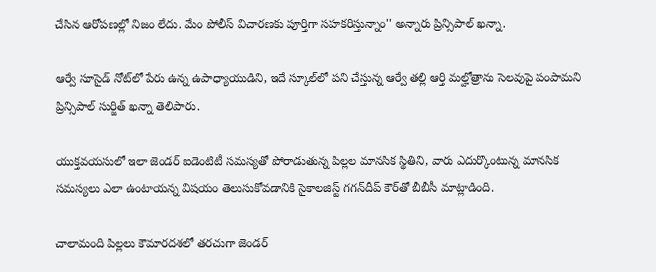చేసిన ఆరోపణల్లో నిజం లేదు. మేం పోలీస్ విచారణకు పూర్తిగా సహకరిస్తున్నాం'' అన్నారు ప్రిన్సిపాల్ ఖన్నా.

ఆర్వే సూసైడ్ నోట్‌లో పేరు ఉన్న ఉపాధ్యాయుడిని, ఇదే స్కూల్‌లో పని చేస్తున్న ఆర్వే తల్లి ఆర్తి మల్హోత్రాను సెలవుపై పంపామని ప్రిన్సిపాల్ సుర్జిత్ ఖన్నా తెలిపారు.

యుక్తవయసులో ఇలా జెండర్ ఐడెంటిటీ సమస్యతో పోరాడుతున్న పిల్లల మానసిక స్థితిని, వారు ఎదుర్కొంటున్న మానసిక సమస్యలు ఎలా ఉంటాయన్న విషయం తెలుసుకోవడానికి సైకాలజిస్ట్ గగన్‌దీప్ కౌర్‌తో బీబీసీ మాట్లాడింది.

చాలామంది పిల్లలు కౌమారదశలో తరచుగా జెండర్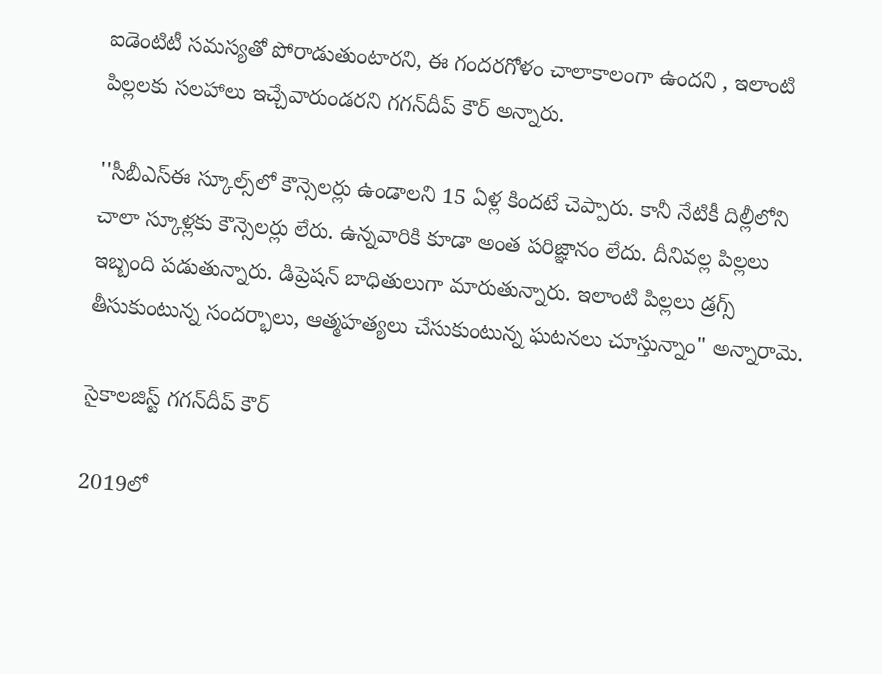ఐడెంటిటీ సమస్యతో పోరాడుతుంటారని, ఈ గందరగోళం చాలాకాలంగా ఉందని , ఇలాంటి పిల్లలకు సలహాలు ఇచ్చేవారుండరని గగన్‌దీప్ కౌర్ అన్నారు.

''సీబీఎస్‌ఈ స్కూల్స్‌లో కౌన్సెలర్లు ఉండాలని 15 ఏళ్ల కిందటే చెప్పారు. కానీ నేటికీ దిల్లీలోని చాలా స్కూళ్లకు కౌన్సెలర్లు లేరు. ఉన్నవారికి కూడా అంత పరిజ్ఞానం లేదు. దీనివల్ల పిల్లలు ఇబ్బంది పడుతున్నారు. డిప్రెషన్ బాధితులుగా మారుతున్నారు. ఇలాంటి పిల్లలు డ్రగ్స్ తీసుకుంటున్న సందర్భాలు, ఆత్మహత్యలు చేసుకుంటున్న ఘటనలు చూస్తున్నాం" అన్నారామె.

సైకాలజిస్ట్ గగన్‌దీప్ కౌర్

2019లో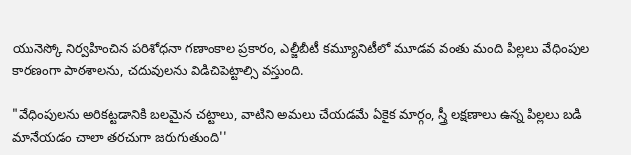యునెస్కో నిర్వహించిన పరిశోధనా గణాంకాల ప్రకారం, ఎల్జీబీటీ కమ్యూనిటీలో మూడవ వంతు మంది పిల్లలు వేధింపుల కారణంగా పాఠశాలను, చదువులను విడిచిపెట్టాల్సి వస్తుంది.

"వేధింపులను అరికట్టడానికి బలమైన చట్టాలు, వాటిని అమలు చేయడమే ఏకైక మార్గం, స్త్రీ లక్షణాలు ఉన్న పిల్లలు బడి మానేయడం చాలా తరచుగా జరుగుతుంది''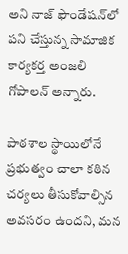అని నాజ్ ఫౌండేషన్‌లో పని చేస్తున్న సామాజిక కార్యకర్త అంజలి గోపాలన్ అన్నారు.

పాఠశాల స్థాయిలోనే ప్రభుత్వం చాలా కఠిన చర్యలు తీసుకోవాల్సిన అవసరం ఉందని, మన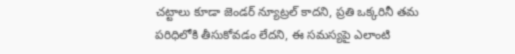చట్టాలు కూడా జెండర్ న్యూట్రల్ కాదని, ప్రతి ఒక్కరినీ తమ పరిధిలోకి తీసుకోవడం లేదని, ఈ సమస్యపై ఎలాంటి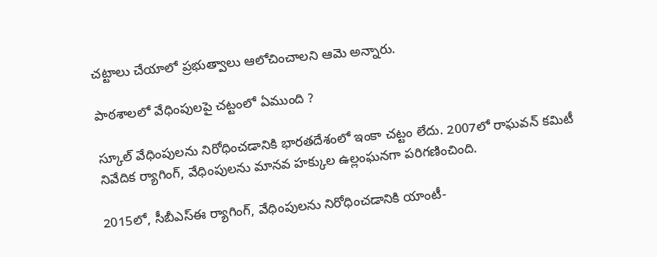చట్టాలు చేయాలో ప్రభుత్వాలు ఆలోచించాలని ఆమె అన్నారు.

పాఠశాలలో వేధింపులపై చట్టంలో ఏముంది ?

స్కూల్ వేధింపులను నిరోధించడానికి భారతదేశంలో ఇంకా చట్టం లేదు. 2007లో రాఘవన్ కమిటీ నివేదిక ర్యాగింగ్, వేధింపులను మానవ హక్కుల ఉల్లంఘనగా పరిగణించింది.

2015లో, సీబీఎస్ఈ ర్యాగింగ్, వేధింపులను నిరోధించడానికి యాంటీ-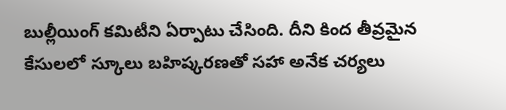బుల్లీయింగ్ కమిటీని ఏర్పాటు చేసింది. దీని కింద తీవ్రమైన కేసులలో స్కూలు బహిష్కరణతో సహా అనేక చర్యలు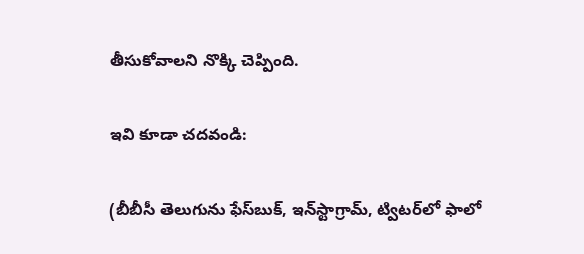తీసుకోవాలని నొక్కి చెప్పింది.

ఇవి కూడా చదవండి:

(బీబీసీ తెలుగును ఫేస్‌బుక్, ఇన్‌స్టాగ్రామ్‌, ట్విటర్‌లో ఫాలో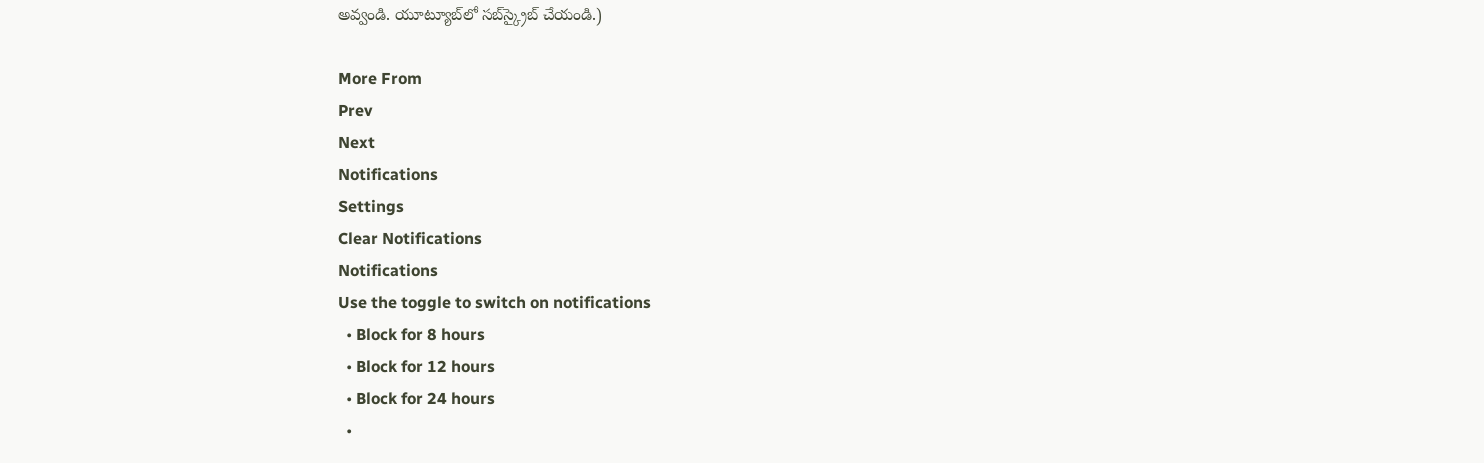అవ్వండి. యూట్యూబ్‌లో సబ్‌స్క్రైబ్ చేయండి.)

More From
Prev
Next
Notifications
Settings
Clear Notifications
Notifications
Use the toggle to switch on notifications
  • Block for 8 hours
  • Block for 12 hours
  • Block for 24 hours
  •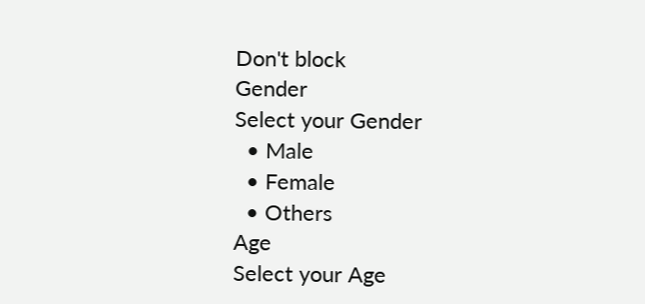Don't block
Gender
Select your Gender
  • Male
  • Female
  • Others
Age
Select your Age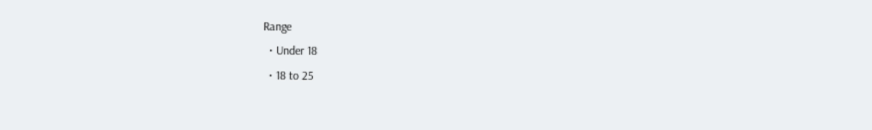Range
  • Under 18
  • 18 to 25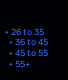• 26 to 35
  • 36 to 45
  • 45 to 55
  • 55+